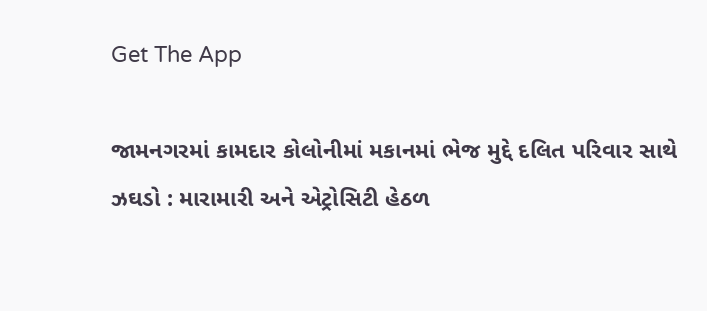Get The App

જામનગરમાં કામદાર કોલોનીમાં મકાનમાં ભેજ મુદ્દે દલિત પરિવાર સાથે ઝઘડો : મારામારી અને એટ્રોસિટી હેઠળ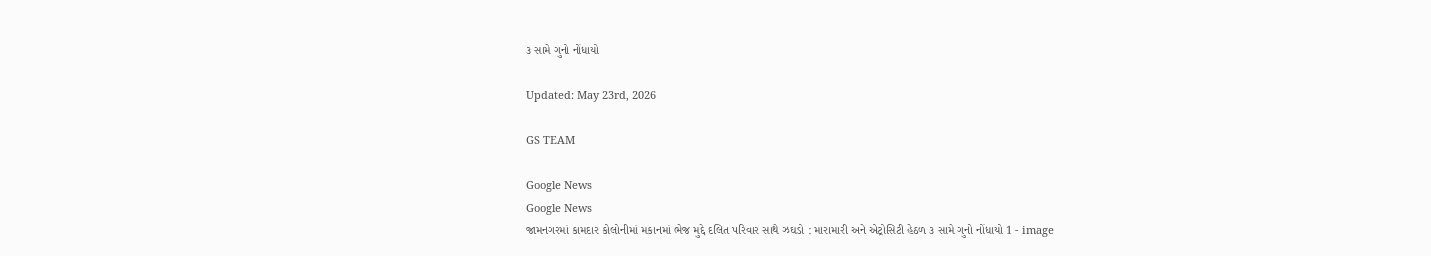૩ સામે ગુનો નોંધાયો

Updated: May 23rd, 2026

GS TEAM

Google News
Google News
જામનગરમાં કામદાર કોલોનીમાં મકાનમાં ભેજ મુદ્દે દલિત પરિવાર સાથે ઝઘડો : મારામારી અને એટ્રોસિટી હેઠળ ૩ સામે ગુનો નોંધાયો 1 - image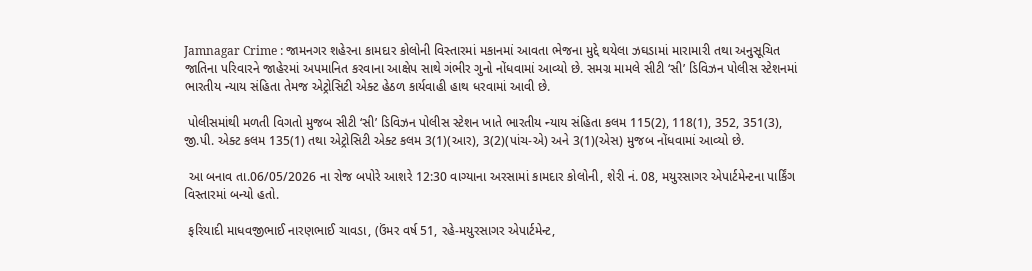Jamnagar Crime : જામનગર શહેરના કામદાર કોલોની વિસ્તારમાં મકાનમાં આવતા ભેજના મુદ્દે થયેલા ઝઘડામાં મારામારી તથા અનુસૂચિત જાતિના પરિવારને જાહેરમાં અપમાનિત કરવાના આક્ષેપ સાથે ગંભીર ગુનો નોંધવામાં આવ્યો છે. સમગ્ર મામલે સીટી ‘સી’ ડિવિઝન પોલીસ સ્ટેશનમાં ભારતીય ન્યાય સંહિતા તેમજ એટ્રોસિટી એક્ટ હેઠળ કાર્યવાહી હાથ ધરવામાં આવી છે.

 પોલીસમાંથી મળતી વિગતો મુજબ સીટી ‘સી’ ડિવિઝન પોલીસ સ્ટેશન ખાતે ભારતીય ન્યાય સંહિતા કલમ 115(2), 118(1), 352, 351(3), જી.પી. એક્ટ કલમ 135(1) તથા એટ્રોસિટી એક્ટ કલમ 3(1)(આર), 3(2)(પાંચ-એ) અને 3(1)(એસ) મુજબ નોંધવામાં આવ્યો છે.

 આ બનાવ તા.06/05/2026 ના રોજ બપોરે આશરે 12:30 વાગ્યાના અરસામાં કામદાર કોલોની, શેરી નં. 08, મયુરસાગર એપાર્ટમેન્ટના પાર્કિંગ વિસ્તારમાં બન્યો હતો.

 ફરિયાદી માધવજીભાઈ નારણભાઈ ચાવડા, (ઉંમર વર્ષ 51, રહે-મયુરસાગર એપાર્ટમેન્ટ,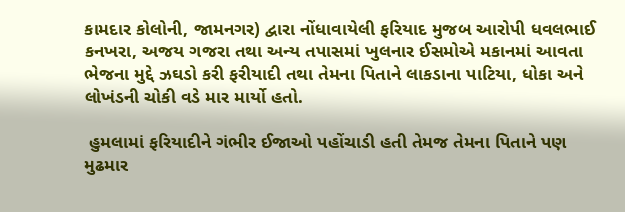કામદાર કોલોની, જામનગર) દ્વારા નોંધાવાયેલી ફરિયાદ મુજબ આરોપી ધવલભાઈ કનખરા, અજય ગજરા તથા અન્ય તપાસમાં ખુલનાર ઈસમોએ મકાનમાં આવતા ભેજના મુદ્દે ઝઘડો કરી ફરીયાદી તથા તેમના પિતાને લાકડાના પાટિયા, ધોકા અને લોખંડની ચોકી વડે માર માર્યો હતો.

 હુમલામાં ફરિયાદીને ગંભીર ઈજાઓ પહોંચાડી હતી તેમજ તેમના પિતાને પણ મુઢમાર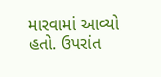મારવામાં આવ્યો હતો. ઉપરાંત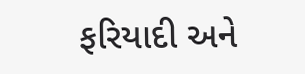ફરિયાદી અને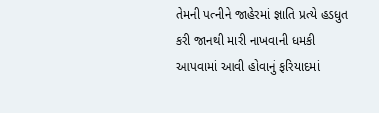તેમની પત્નીને જાહેરમાં જ્ઞાતિ પ્રત્યે હડધુત કરી જાનથી મારી નાખવાની ધમકી આપવામાં આવી હોવાનું ફરિયાદમાં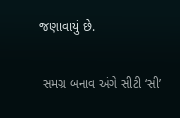જણાવાયું છે.

 સમગ્ર બનાવ અંગે સીટી ‘સી’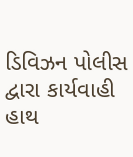ડિવિઝન પોલીસ દ્વારા કાર્યવાહી હાથ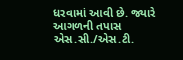ધરવામાં આવી છે. જ્યારે આગળની તપાસ એસ.સી./એસ.ટી.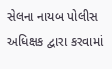સેલના નાયબ પોલીસ અધિક્ષક દ્વારા કરવામાં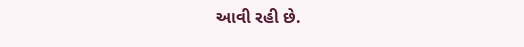આવી રહી છે.